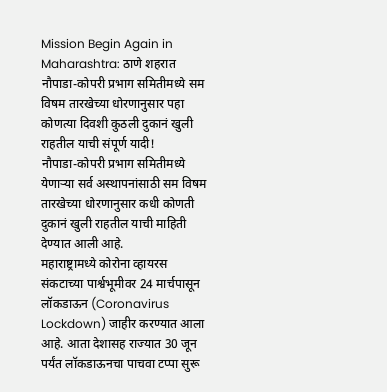Mission Begin Again in Maharashtra: ठाणे शहरात नौपाडा-कोपरी प्रभाग समितीमध्ये सम विषम तारखेच्या धोरणानुसार पहा कोणत्या दिवशी कुठली दुकानं खुली राहतील याची संपूर्ण यादी!
नौपाडा-कोपरी प्रभाग समितीमध्ये येणाऱ्या सर्व अस्थापनांसाठी सम विषम तारखेच्या धोरणानुसार कधी कोणती दुकानं खुली राहतील याची माहिती देण्यात आली आहे.
महाराष्ट्रामध्ये कोरोना व्हायरस संकटाच्या पार्श्वभूमीवर 24 मार्चपासून लॉकडाऊन (Coronavirus Lockdown) जाहीर करण्यात आला आहे. आता देशासह राज्यात 30 जून पर्यंत लॉकडाऊनचा पाचवा टप्पा सुरू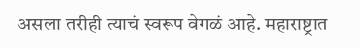असला तरीही त्याचं स्वरूप वेगळं आहे. महाराष्ट्रात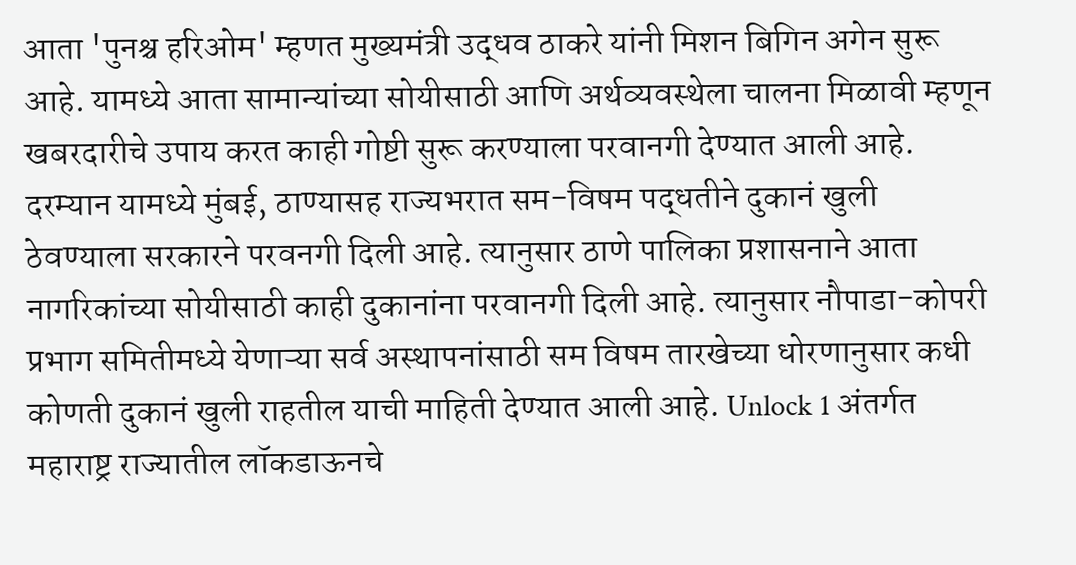आता 'पुनश्च हरिओम' म्हणत मुख्यमंत्री उद्धव ठाकरे यांनी मिशन बिगिन अगेन सुरू आहे. यामध्ये आता सामान्यांच्या सोयीसाठी आणि अर्थव्यवस्थेला चालना मिळावी म्हणून खबरदारीचे उपाय करत काही गोष्टी सुरू करण्याला परवानगी देण्यात आली आहे. दरम्यान यामध्ये मुंबई, ठाण्यासह राज्यभरात सम-विषम पद्धतीने दुकानं खुली ठेवण्याला सरकारने परवनगी दिली आहे. त्यानुसार ठाणे पालिका प्रशासनाने आता नागरिकांच्या सोयीसाठी काही दुकानांना परवानगी दिली आहे. त्यानुसार नौपाडा-कोपरी प्रभाग समितीमध्ये येणाऱ्या सर्व अस्थापनांसाठी सम विषम तारखेच्या धोरणानुसार कधी कोणती दुकानं खुली राहतील याची माहिती देण्यात आली आहे. Unlock 1 अंतर्गत महाराष्ट्र राज्यातील लॉकडाऊनचे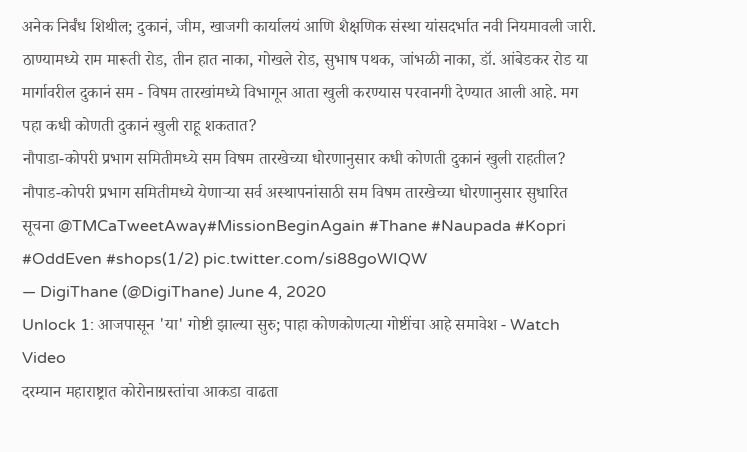अनेक निर्बंध शिथील; दुकानं, जीम, खाजगी कार्यालयं आणि शैक्षणिक संस्था यांसदर्भात नवी नियमावली जारी.
ठाण्यामध्ये राम मारूती रोड, तीन हात नाका, गोखले रोड, सुभाष पथक, जांभळी नाका, डॉ. आंबेडकर रोड या मार्गावरील दुकानं सम - विषम तारखांमध्ये विभागून आता खुली करण्यास परवानगी देण्यात आली आहे. मग पहा कधी कोणती दुकानं खुली राहू शकतात?
नौपाडा-कोपरी प्रभाग समितीमध्ये सम विषम तारखेच्या धोरणानुसार कधी कोणती दुकानं खुली राहतील?
नौपाड-कोपरी प्रभाग समितीमध्ये येणाऱ्या सर्व अस्थापनांसाठी सम विषम तारखेच्या धोरणानुसार सुधारित सूचना @TMCaTweetAway#MissionBeginAgain #Thane #Naupada #Kopri #OddEven #shops(1/2) pic.twitter.com/si88goWIQW
— DigiThane (@DigiThane) June 4, 2020
Unlock 1: आजपासून 'या' गोष्टी झाल्या सुरु; पाहा कोणकोणत्या गोष्टींचा आहे समावेश - Watch Video
दरम्यान महाराष्ट्रात कोरोनाग्रस्तांचा आकडा वाढता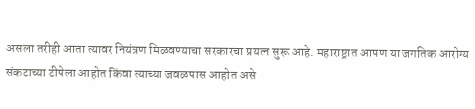असला तरीही आता त्यावर नियंत्रण मिळवण्याचा सरकारचा प्रयत्न सुरू आहे. महाराष्ट्रात आपण या जगतिक आरोग्य संकटाच्या टीपेला आहोत किंवा त्याच्या जवळपास आहोत असे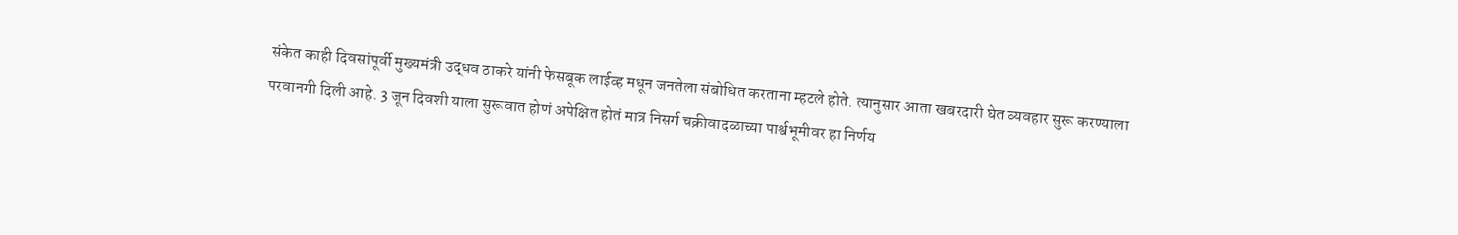संकेत काही दिवसांपूर्वी मुख्यमंत्री उद्धव ठाकरे यांनी फेसबूक लाईव्ह मधून जनतेला संबोधित करताना म्हटले होते. त्यानुसार आता खबरदारी घेत व्यवहार सुरू करण्याला परवानगी दिली आहे. 3 जून दिवशी याला सुरूवात होणं अपेक्षित होतं मात्र निसर्ग चक्रीवादळाच्या पार्श्वभूमीवर हा निर्णय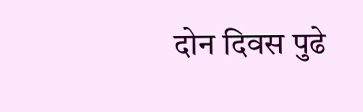दोन दिवस पुढे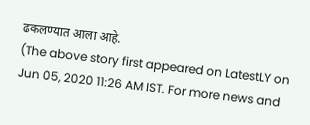ढकलण्यात आला आहे.
(The above story first appeared on LatestLY on Jun 05, 2020 11:26 AM IST. For more news and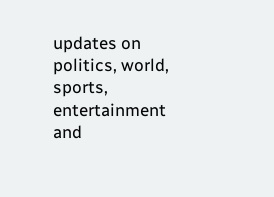updates on politics, world, sports, entertainment and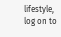lifestyle, log on to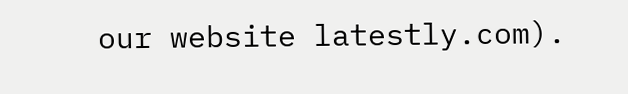our website latestly.com).